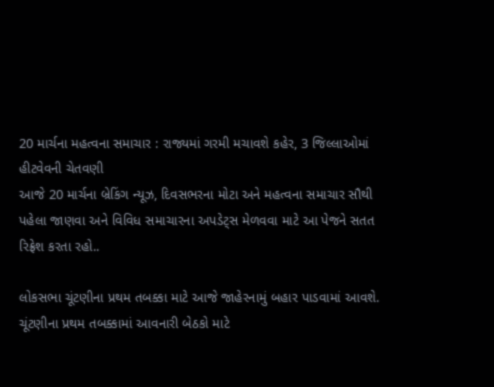20 માર્ચના મહત્વના સમાચાર : રાજ્યમાં ગરમી મચાવશે કહેર, 3 જિલ્લાઓમાં હીટવેવની ચેતવણી
આજે 20 માર્ચના બ્રેકિંગ ન્યૂઝ, દિવસભરના મોટા અને મહત્વના સમાચાર સૌથી પહેલા જાણવા અને વિવિધ સમાચારના અપડેટ્સ મેળવવા માટે આ પેજને સતત રિફ્રેશ કરતા રહો..

લોકસભા ચૂંટણીના પ્રથમ તબક્કા માટે આજે જાહેરનામું બહાર પાડવામાં આવશે. ચૂંટણીના પ્રથમ તબક્કામાં આવનારી બેઠકો માટે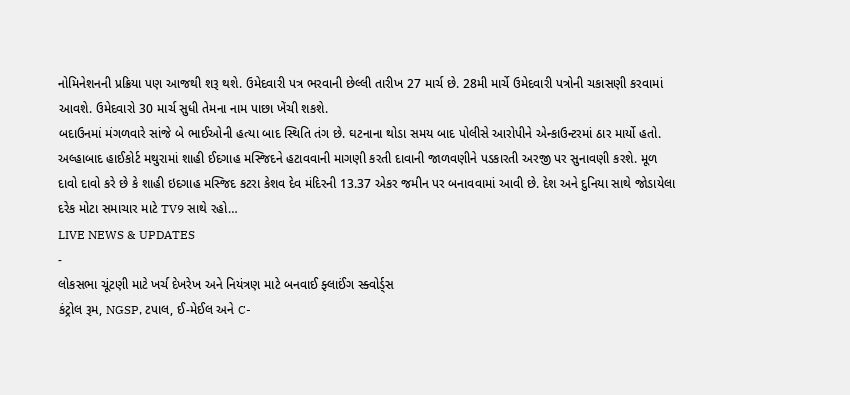નોમિનેશનની પ્રક્રિયા પણ આજથી શરૂ થશે. ઉમેદવારી પત્ર ભરવાની છેલ્લી તારીખ 27 માર્ચ છે. 28મી માર્ચે ઉમેદવારી પત્રોની ચકાસણી કરવામાં આવશે. ઉમેદવારો 30 માર્ચ સુધી તેમના નામ પાછા ખેંચી શકશે.
બદાઉનમાં મંગળવારે સાંજે બે ભાઈઓની હત્યા બાદ સ્થિતિ તંગ છે. ઘટનાના થોડા સમય બાદ પોલીસે આરોપીને એન્કાઉન્ટરમાં ઠાર માર્યો હતો. અલ્હાબાદ હાઈકોર્ટ મથુરામાં શાહી ઈદગાહ મસ્જિદને હટાવવાની માગણી કરતી દાવાની જાળવણીને પડકારતી અરજી પર સુનાવણી કરશે. મૂળ દાવો દાવો કરે છે કે શાહી ઇદગાહ મસ્જિદ કટરા કેશવ દેવ મંદિરની 13.37 એકર જમીન પર બનાવવામાં આવી છે. દેશ અને દુનિયા સાથે જોડાયેલા દરેક મોટા સમાચાર માટે TV9 સાથે રહો…
LIVE NEWS & UPDATES
-
લોકસભા ચૂંટણી માટે ખર્ચ દેખરેખ અને નિયંત્રણ માટે બનવાઈ ફ્લાઈંગ સ્ક્વોર્ડ્સ
કંટ્રોલ રૂમ, NGSP, ટપાલ, ઈ-મેઈલ અને C-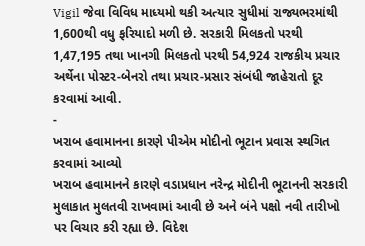Vigil જેવા વિવિધ માધ્યમો થકી અત્યાર સુધીમાં રાજ્યભરમાંથી 1,600થી વધુ ફરિયાદો મળી છે. સરકારી મિલકતો પરથી 1,47,195 તથા ખાનગી મિલકતો પરથી 54,924 રાજકીય પ્રચાર અર્થેના પોસ્ટર-બેનરો તથા પ્રચાર-પ્રસાર સંબંધી જાહેરાતો દૂર કરવામાં આવી.
-
ખરાબ હવામાનના કારણે પીએમ મોદીનો ભૂટાન પ્રવાસ સ્થગિત કરવામાં આવ્યો
ખરાબ હવામાનને કારણે વડાપ્રધાન નરેન્દ્ર મોદીની ભૂટાનની સરકારી મુલાકાત મુલતવી રાખવામાં આવી છે અને બંને પક્ષો નવી તારીખો પર વિચાર કરી રહ્યા છે. વિદેશ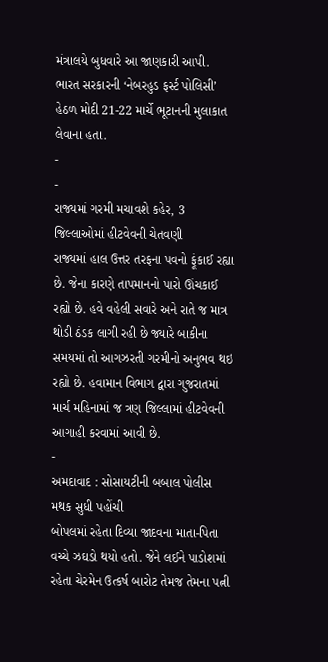મંત્રાલયે બુધવારે આ જાણકારી આપી. ભારત સરકારની ‘નેબરહુડ ફર્સ્ટ પોલિસી’ હેઠળ મોદી 21-22 માર્ચે ભૂટાનની મુલાકાત લેવાના હતા.
-
-
રાજ્યમાં ગરમી મચાવશે કહેર, 3 જિલ્લાઓમાં હીટવેવની ચેતવણી
રાજ્યમાં હાલ ઉત્તર તરફના પવનો ફૂંકાઈ રહ્યા છે. જેના કારણે તાપમાનનો પારો ઊંચકાઈ રહ્યો છે. હવે વહેલી સવારે અને રાતે જ માત્ર થોડી ઠંડક લાગી રહી છે જ્યારે બાકીના સમયમાં તો આગઝરતી ગરમીનો અનુભવ થઇ રહ્યો છે. હવામાન વિભાગ દ્વારા ગુજરાતમાં માર્ચ મહિનામાં જ ત્રણ જિલ્લામાં હીટવેવની આગાહી કરવામાં આવી છે.
-
અમદાવાદ : સોસાયટીની બબાલ પોલીસ મથક સુધી પહોંચી
બોપલમાં રહેતા દિવ્યા જાદવના માતા-પિતા વચ્ચે ઝઘડો થયો હતો. જેને લઈને પાડોશમાં રહેતા ચેરમેન ઉત્કર્ષ બારોટ તેમજ તેમના પત્ની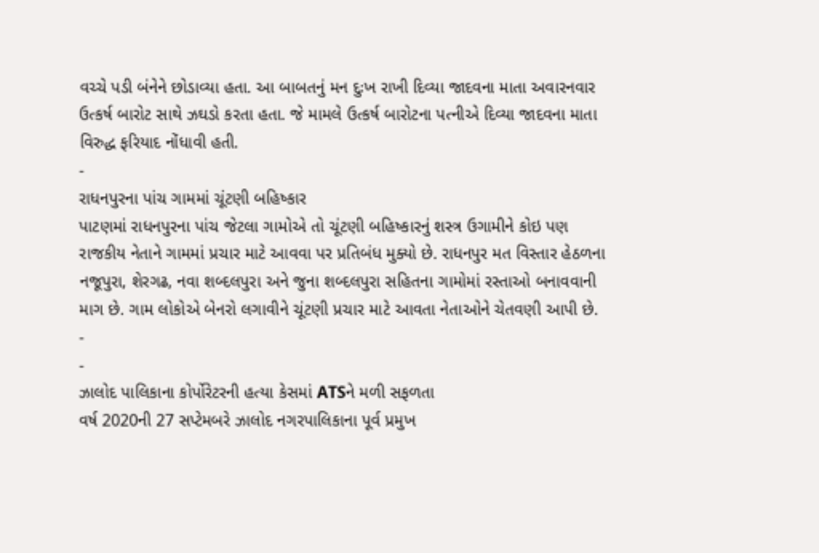વચ્ચે પડી બંનેને છોડાવ્યા હતા. આ બાબતનું મન દુઃખ રાખી દિવ્યા જાદવના માતા અવારનવાર ઉત્કર્ષ બારોટ સાથે ઝઘડો કરતા હતા. જે મામલે ઉત્કર્ષ બારોટના પત્નીએ દિવ્યા જાદવના માતા વિરુદ્ધ ફરિયાદ નોંધાવી હતી.
-
રાધનપુરના પાંચ ગામમાં ચૂંટણી બહિષ્કાર
પાટણમાં રાધનપુરના પાંચ જેટલા ગામોએ તો ચૂંટણી બહિષ્કારનું શસ્ત્ર ઉગામીને કોઇ પણ રાજકીય નેતાને ગામમાં પ્રચાર માટે આવવા પર પ્રતિબંધ મુક્યો છે. રાધનપુર મત વિસ્તાર હેઠળના નજૂપુરા, શેરગઢ, નવા શબ્દલપુરા અને જુના શબ્દલપુરા સહિતના ગામોમાં રસ્તાઓ બનાવવાની માગ છે. ગામ લોકોએ બેનરો લગાવીને ચૂંટણી પ્રચાર માટે આવતા નેતાઓને ચેતવણી આપી છે.
-
-
ઝાલોદ પાલિકાના કોર્પોરેટરની હત્યા કેસમાં ATSને મળી સફળતા
વર્ષ 2020ની 27 સપ્ટેમબરે ઝાલોદ નગરપાલિકાના પૂર્વ પ્રમુખ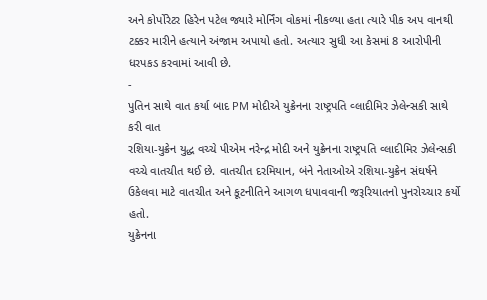અને કોર્પોરેટર હિરેન પટેલ જ્યારે મોર્નિંગ વોકમાં નીકળ્યા હતા ત્યારે પીક અપ વાનથી ટક્કર મારીને હત્યાને અંજામ અપાયો હતો. અત્યાર સુધી આ કેસમાં 8 આરોપીની ધરપકડ કરવામાં આવી છે.
-
પુતિન સાથે વાત કર્યા બાદ PM મોદીએ યુક્રેનના રાષ્ટ્રપતિ વ્લાદીમિર ઝેલેન્સકી સાથે કરી વાત
રશિયા-યુક્રેન યુદ્ધ વચ્ચે પીએમ નરેન્દ્ર મોદી અને યુક્રેનના રાષ્ટ્રપતિ વ્લાદીમિર ઝેલેન્સકી વચ્ચે વાતચીત થઈ છે. વાતચીત દરમિયાન, બંને નેતાઓએ રશિયા-યુક્રેન સંઘર્ષને ઉકેલવા માટે વાતચીત અને કૂટનીતિને આગળ ધપાવવાની જરૂરિયાતનો પુનરોચ્ચાર કર્યો હતો.
યુક્રેનના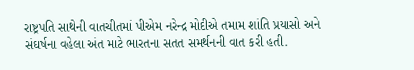રાષ્ટ્રપતિ સાથેની વાતચીતમાં પીએમ નરેન્દ્ર મોદીએ તમામ શાંતિ પ્રયાસો અને સંઘર્ષના વહેલા અંત માટે ભારતના સતત સમર્થનની વાત કરી હતી.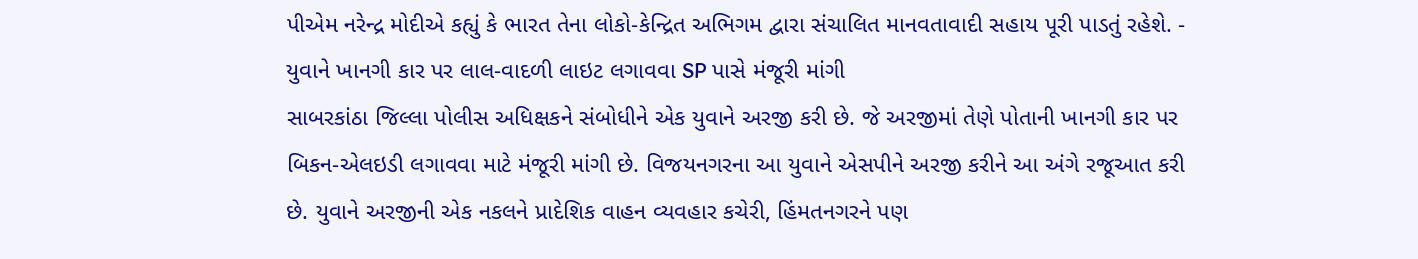પીએમ નરેન્દ્ર મોદીએ કહ્યું કે ભારત તેના લોકો-કેન્દ્રિત અભિગમ દ્વારા સંચાલિત માનવતાવાદી સહાય પૂરી પાડતું રહેશે. -
યુવાને ખાનગી કાર પર લાલ-વાદળી લાઇટ લગાવવા SP પાસે મંજૂરી માંગી
સાબરકાંઠા જિલ્લા પોલીસ અધિક્ષકને સંબોધીને એક યુવાને અરજી કરી છે. જે અરજીમાં તેણે પોતાની ખાનગી કાર પર બિકન-એલઇડી લગાવવા માટે મંજૂરી માંગી છે. વિજયનગરના આ યુવાને એસપીને અરજી કરીને આ અંગે રજૂઆત કરી છે. યુવાને અરજીની એક નકલને પ્રાદેશિક વાહન વ્યવહાર કચેરી, હિંમતનગરને પણ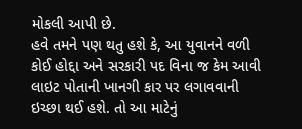મોકલી આપી છે.
હવે તમને પણ થતુ હશે કે, આ યુવાનને વળી કોઈ હોદ્દા અને સરકારી પદ વિના જ કેમ આવી લાઇટ પોતાની ખાનગી કાર પર લગાવવાની ઇચ્છા થઈ હશે. તો આ માટેનું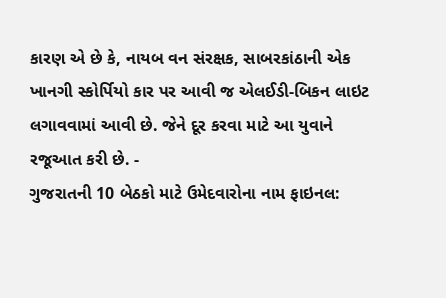કારણ એ છે કે, નાયબ વન સંરક્ષક, સાબરકાંઠાની એક ખાનગી સ્કોર્પિયો કાર પર આવી જ એલઈડી-બિકન લાઇટ લગાવવામાં આવી છે. જેને દૂર કરવા માટે આ યુવાને રજૂઆત કરી છે. -
ગુજરાતની 10 બેઠકો માટે ઉમેદવારોના નામ ફાઇનલ: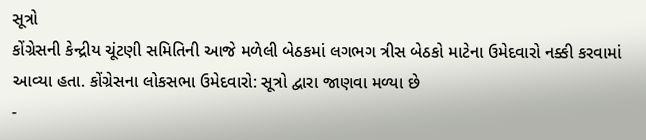સૂત્રો
કોંગ્રેસની કેન્દ્રીય ચૂંટણી સમિતિની આજે મળેલી બેઠકમાં લગભગ ત્રીસ બેઠકો માટેના ઉમેદવારો નક્કી કરવામાં આવ્યા હતા. કોંગ્રેસના લોકસભા ઉમેદવારો: સૂત્રો દ્વારા જાણવા મળ્યા છે
-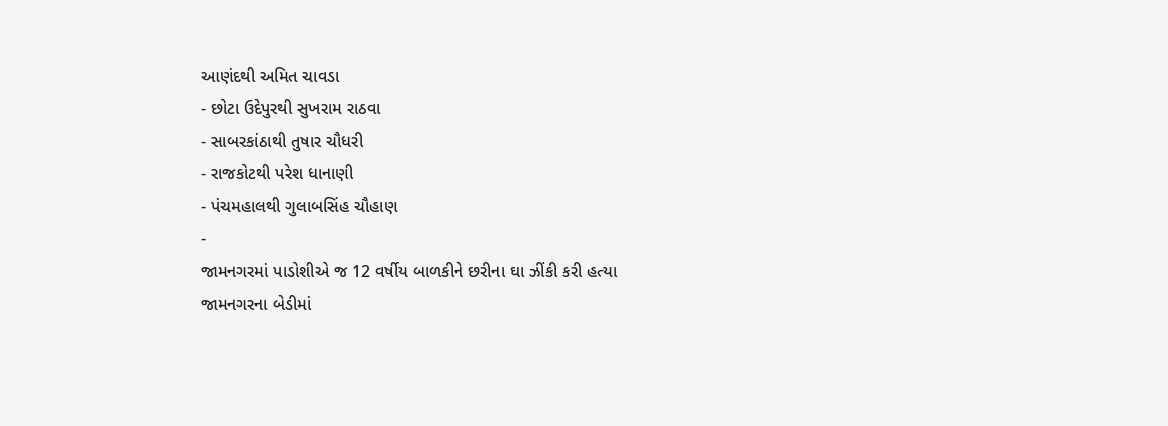આણંદથી અમિત ચાવડા
- છોટા ઉદેપુરથી સુખરામ રાઠવા
- સાબરકાંઠાથી તુષાર ચૌધરી
- રાજકોટથી પરેશ ધાનાણી
- પંચમહાલથી ગુલાબસિંહ ચૌહાણ
-
જામનગરમાં પાડોશીએ જ 12 વર્ષીય બાળકીને છરીના ઘા ઝીંકી કરી હત્યા
જામનગરના બેડીમાં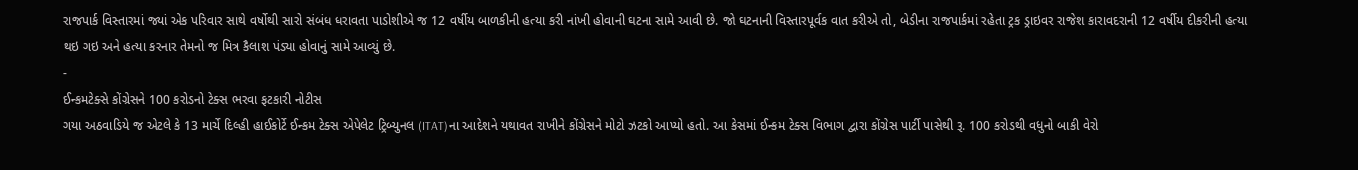રાજપાર્ક વિસ્તારમાં જ્યાં એક પરિવાર સાથે વર્ષોથી સારો સંબંધ ધરાવતા પાડોશીએ જ 12 વર્ષીય બાળકીની હત્યા કરી નાંખી હોવાની ઘટના સામે આવી છે. જો ઘટનાની વિસ્તારપૂર્વક વાત કરીએ તો, બેડીના રાજપાર્કમાં રહેતા ટ્રક ડ્રાઇવર રાજેશ કારાવદરાની 12 વર્ષીય દીકરીની હત્યા થઇ ગઇ અને હત્યા કરનાર તેમનો જ મિત્ર કૈલાશ પંડ્યા હોવાનું સામે આવ્યું છે.
-
ઈન્કમટેક્સે કોંગ્રેસને 100 કરોડનો ટેક્સ ભરવા ફટકારી નોટીસ
ગયા અઠવાડિયે જ એટલે કે 13 માર્ચે દિલ્હી હાઈકોર્ટે ઈન્કમ ટેક્સ એપેલેટ ટ્રિબ્યુનલ (ITAT)ના આદેશને યથાવત રાખીને કોંગ્રેસને મોટો ઝટકો આપ્યો હતો. આ કેસમાં ઈન્કમ ટેક્સ વિભાગ દ્વારા કોંગ્રેસ પાર્ટી પાસેથી રૂ. 100 કરોડથી વધુનો બાકી વેરો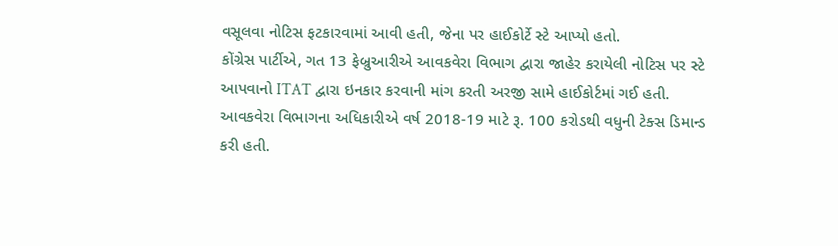વસૂલવા નોટિસ ફટકારવામાં આવી હતી, જેના પર હાઈકોર્ટે સ્ટે આપ્યો હતો.
કોંગ્રેસ પાર્ટીએ, ગત 13 ફેબ્રુઆરીએ આવકવેરા વિભાગ દ્વારા જાહેર કરાયેલી નોટિસ પર સ્ટે આપવાનો ITAT દ્વારા ઇનકાર કરવાની માંગ કરતી અરજી સામે હાઈકોર્ટમાં ગઈ હતી. આવકવેરા વિભાગના અધિકારીએ વર્ષ 2018-19 માટે રૂ. 100 કરોડથી વધુની ટેક્સ ડિમાન્ડ કરી હતી.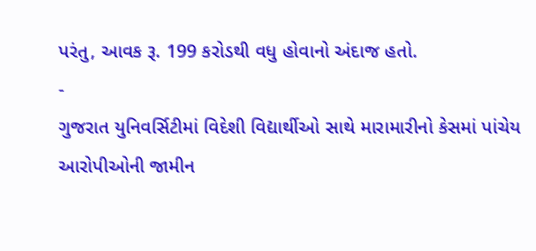પરંતુ, આવક રૂ. 199 કરોડથી વધુ હોવાનો અંદાજ હતો.
-
ગુજરાત યુનિવર્સિટીમાં વિદેશી વિદ્યાર્થીઓ સાથે મારામારીનો કેસમાં પાંચેય આરોપીઓની જામીન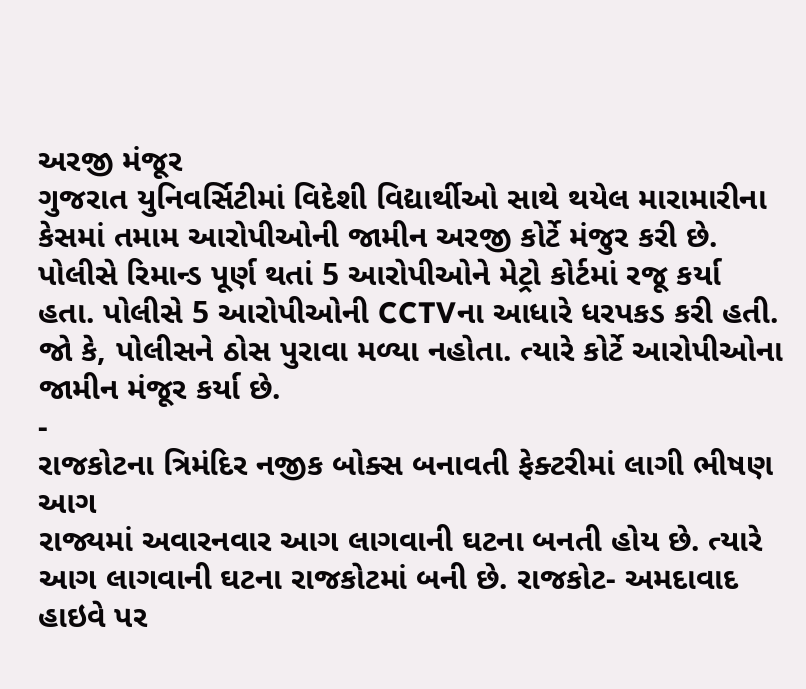અરજી મંજૂર
ગુજરાત યુનિવર્સિટીમાં વિદેશી વિદ્યાર્થીઓ સાથે થયેલ મારામારીના કેસમાં તમામ આરોપીઓની જામીન અરજી કોર્ટે મંજુર કરી છે. પોલીસે રિમાન્ડ પૂર્ણ થતાં 5 આરોપીઓને મેટ્રો કોર્ટમાં રજૂ કર્યા હતા. પોલીસે 5 આરોપીઓની CCTVના આધારે ધરપકડ કરી હતી. જો કે, પોલીસને ઠોસ પુરાવા મળ્યા નહોતા. ત્યારે કોર્ટે આરોપીઓના જામીન મંજૂર કર્યા છે.
-
રાજકોટના ત્રિમંદિર નજીક બોક્સ બનાવતી ફેક્ટરીમાં લાગી ભીષણ આગ
રાજ્યમાં અવારનવાર આગ લાગવાની ઘટના બનતી હોય છે. ત્યારે આગ લાગવાની ઘટના રાજકોટમાં બની છે. રાજકોટ- અમદાવાદ હાઇવે પર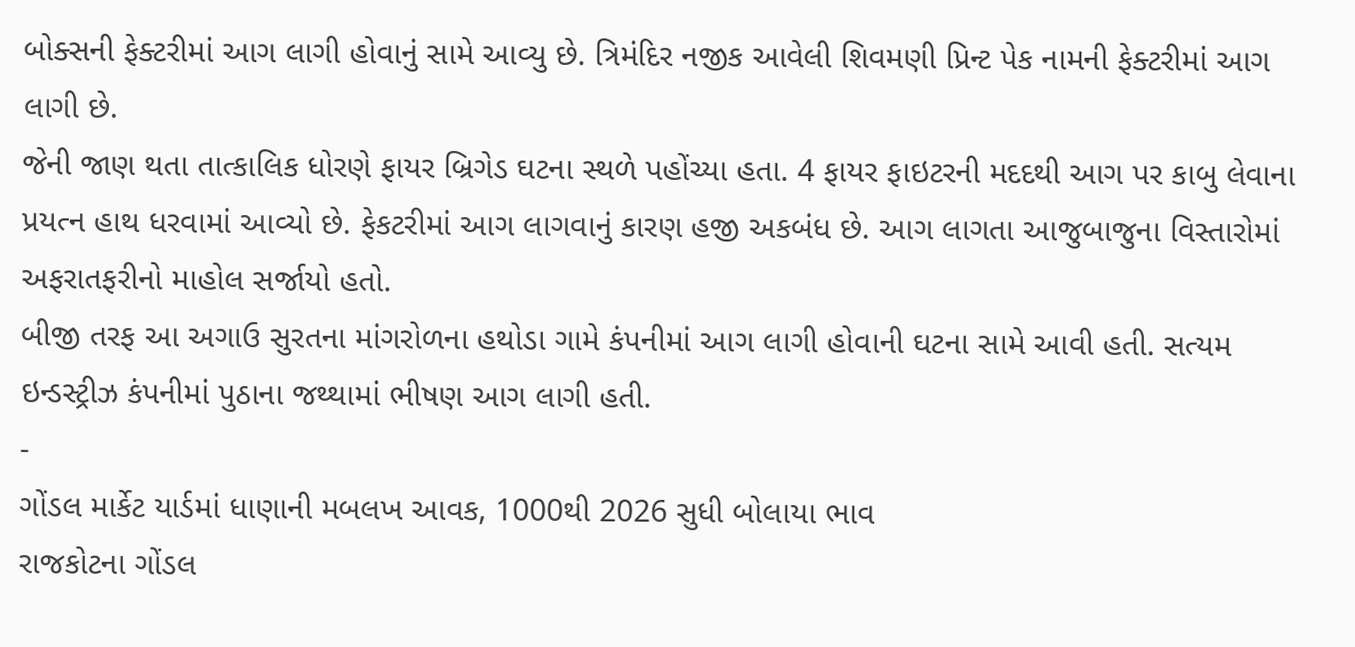બોક્સની ફેક્ટરીમાં આગ લાગી હોવાનું સામે આવ્યુ છે. ત્રિમંદિર નજીક આવેલી શિવમણી પ્રિન્ટ પેક નામની ફેક્ટરીમાં આગ લાગી છે.
જેની જાણ થતા તાત્કાલિક ધોરણે ફાયર બ્રિગેડ ઘટના સ્થળે પહોંચ્યા હતા. 4 ફાયર ફાઇટરની મદદથી આગ પર કાબુ લેવાના પ્રયત્ન હાથ ધરવામાં આવ્યો છે. ફેકટરીમાં આગ લાગવાનું કારણ હજી અકબંધ છે. આગ લાગતા આજુબાજુના વિસ્તારોમાં અફરાતફરીનો માહોલ સર્જાયો હતો.
બીજી તરફ આ અગાઉ સુરતના માંગરોળના હથોડા ગામે કંપનીમાં આગ લાગી હોવાની ઘટના સામે આવી હતી. સત્યમ ઇન્ડસ્ટ્રીઝ કંપનીમાં પુઠાના જથ્થામાં ભીષણ આગ લાગી હતી.
-
ગોંડલ માર્કેટ યાર્ડમાં ધાણાની મબલખ આવક, 1000થી 2026 સુધી બોલાયા ભાવ
રાજકોટના ગોંડલ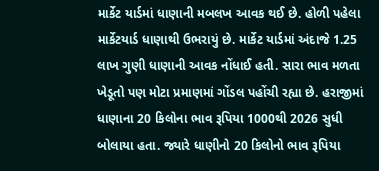માર્કેટ યાર્ડમાં ધાણાની મબલખ આવક થઈ છે. હોળી પહેલા માર્કેટયાર્ડ ધાણાથી ઉભરાયું છે. માર્કેટ યાર્ડમાં અંદાજે 1.25 લાખ ગુણી ધાણાની આવક નોંધાઈ હતી. સારા ભાવ મળતા ખેડૂતો પણ મોટા પ્રમાણમાં ગોંડલ પહોંચી રહ્યા છે. હરાજીમાં ધાણાના 20 કિલોના ભાવ રૂપિયા 1000થી 2026 સુધી બોલાયા હતા. જ્યારે ધાણીનો 20 કિલોનો ભાવ રૂપિયા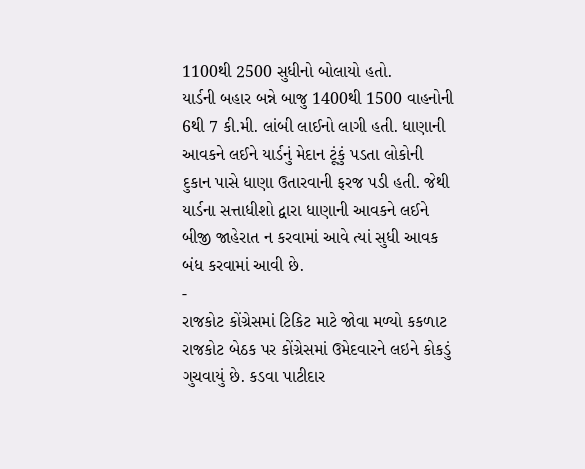1100થી 2500 સુધીનો બોલાયો હતો.
યાર્ડની બહાર બન્ને બાજુ 1400થી 1500 વાહનોની 6થી 7 કી.મી. લાંબી લાઈનો લાગી હતી. ધાણાની આવકને લઈને યાર્ડનું મેદાન ટૂંકું પડતા લોકોની દુકાન પાસે ધાણા ઉતારવાની ફરજ પડી હતી. જેથી યાર્ડના સત્તાધીશો દ્વારા ધાણાની આવકને લઈને બીજી જાહેરાત ન કરવામાં આવે ત્યાં સુધી આવક બંધ કરવામાં આવી છે.
-
રાજકોટ કોંગ્રેસમાં ટિકિટ માટે જોવા મળ્યો કકળાટ
રાજકોટ બેઠક પર કોંગ્રેસમાં ઉમેદવારને લઇને કોકડું ગુચવાયું છે. કડવા પાટીદાર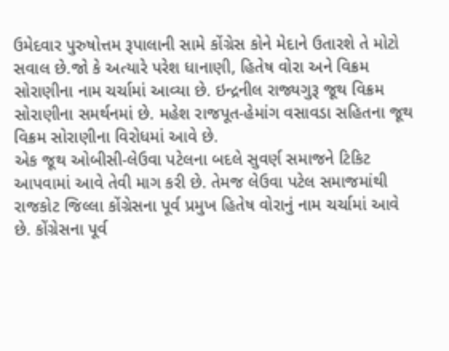ઉમેદવાર પુરુષોત્તમ રૂપાલાની સામે કોંગ્રેસ કોને મેદાને ઉતારશે તે મોટો સવાલ છે.જો કે અત્યારે પરેશ ધાનાણી, હિતેષ વોરા અને વિક્રમ સોરાણીના નામ ચર્ચામાં આવ્યા છે. ઇન્દ્રનીલ રાજ્યગુરૂ જૂથ વિક્રમ સોરાણીના સમર્થનમાં છે. મહેશ રાજપૂત-હેમાંગ વસાવડા સહિતના જૂથ વિક્રમ સોરાણીના વિરોધમાં આવે છે.
એક જૂથ ઓબીસી-લેઉવા પટેલના બદલે સુવર્ણ સમાજને ટિકિટ આપવામાં આવે તેવી માગ કરી છે. તેમજ લેઉવા પટેલ સમાજમાંથી રાજકોટ જિલ્લા કોંગ્રેસના પૂર્વ પ્રમુખ હિતેષ વોરાનું નામ ચર્ચામાં આવે છે. કોંગ્રેસના પૂર્વ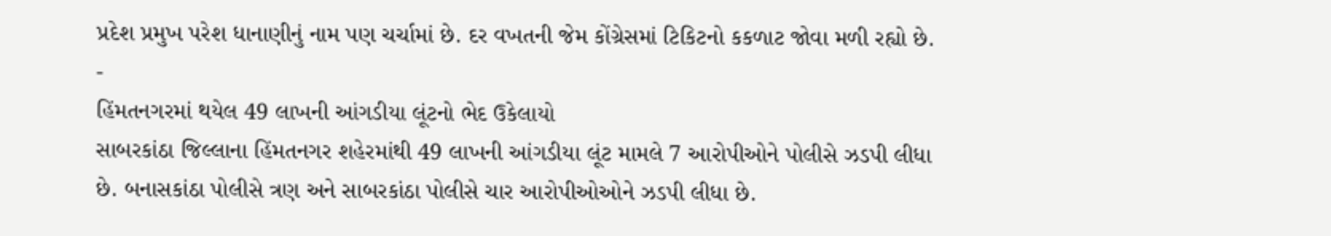પ્રદેશ પ્રમુખ પરેશ ધાનાણીનું નામ પણ ચર્ચામાં છે. દર વખતની જેમ કોંગ્રેસમાં ટિકિટનો કકળાટ જોવા મળી રહ્યો છે.
-
હિંમતનગરમાં થયેલ 49 લાખની આંગડીયા લૂંટનો ભેદ ઉકેલાયો
સાબરકાંઠા જિલ્લાના હિંમતનગર શહેરમાંથી 49 લાખની આંગડીયા લૂંટ મામલે 7 આરોપીઓને પોલીસે ઝડપી લીધા છે. બનાસકાંઠા પોલીસે ત્રણ અને સાબરકાંઠા પોલીસે ચાર આરોપીઓઓને ઝડપી લીધા છે.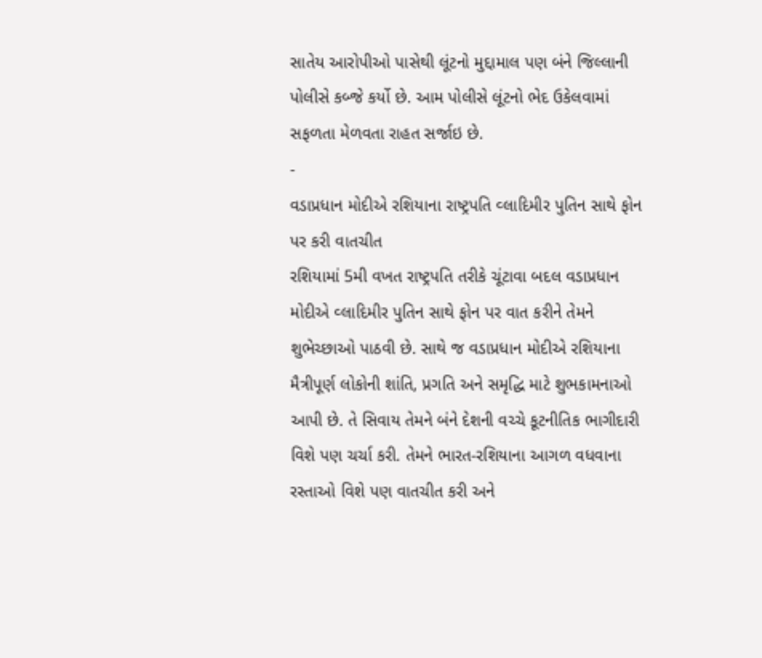સાતેય આરોપીઓ પાસેથી લૂંટનો મુદ્દામાલ પણ બંને જિલ્લાની પોલીસે કબ્જે કર્યો છે. આમ પોલીસે લૂંટનો ભેદ ઉકેલવામાં સફળતા મેળવતા રાહત સર્જાઇ છે.
-
વડાપ્રધાન મોદીએ રશિયાના રાષ્ટ્રપતિ વ્લાદિમીર પુતિન સાથે ફોન પર કરી વાતચીત
રશિયામાં 5મી વખત રાષ્ટ્રપતિ તરીકે ચૂંટાવા બદલ વડાપ્રધાન મોદીએ વ્લાદિમીર પુતિન સાથે ફોન પર વાત કરીને તેમને શુભેચ્છાઓ પાઠવી છે. સાથે જ વડાપ્રધાન મોદીએ રશિયાના મૈત્રીપૂર્ણ લોકોની શાંતિ, પ્રગતિ અને સમૃદ્ધિ માટે શુભકામનાઓ આપી છે. તે સિવાય તેમને બંને દેશની વચ્ચે કૂટનીતિક ભાગીદારી વિશે પણ ચર્ચા કરી. તેમને ભારત-રશિયાના આગળ વધવાના રસ્તાઓ વિશે પણ વાતચીત કરી અને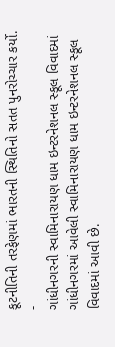કૂટનીતિની તરફેણમાં ભારતની સ્થિતિનો સતત પુનરોચ્ચાર કર્યો.
-
ગાંધીનગરની સ્વામિનારાયણ ધામ ઇન્ટરનેશનલ સ્કૂલ વિવાદમાં
ગાંધીનગરમાં આવેલી સ્વામિનારાયણ ધામ ઇન્ટરનેશનલ સ્કૂલ વિવાદમાં આવી છે.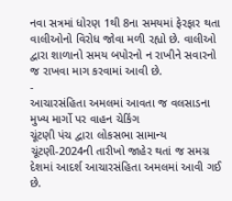નવા સત્રમાં ધોરણ 1થી 8ના સમયમાં ફેરફાર થતા વાલીઓનો વિરોધ જોવા મળી રહ્યો છે. વાલીઓ દ્વારા શાળાનો સમય બપોરનો ન રાખીને સવારનો જ રાખવા માગ કરવામાં આવી છે.
-
આચારસંહિતા અમલમાં આવતા જ વલસાડના મુખ્ય માર્ગો પર વાહન ચેકિંગ
ચૂંટણી પંચ દ્વારા લોકસભા સામાન્ય ચૂંટણી-2024ની તારીખો જાહેર થતાં જ સમગ્ર દેશમાં આદર્શ આચારસંહિતા અમલમાં આવી ગઈ છે.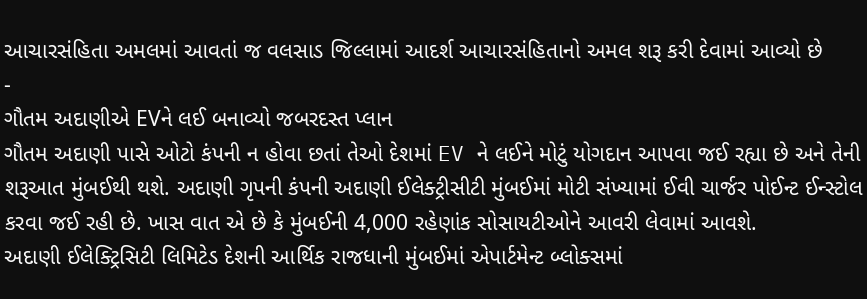આચારસંહિતા અમલમાં આવતાં જ વલસાડ જિલ્લામાં આદર્શ આચારસંહિતાનો અમલ શરૂ કરી દેવામાં આવ્યો છે
-
ગૌતમ અદાણીએ EVને લઈ બનાવ્યો જબરદસ્ત પ્લાન
ગૌતમ અદાણી પાસે ઓટો કંપની ન હોવા છતાં તેઓ દેશમાં EV ને લઈને મોટું યોગદાન આપવા જઈ રહ્યા છે અને તેની શરૂઆત મુંબઈથી થશે. અદાણી ગૃપની કંપની અદાણી ઈલેક્ટ્રીસીટી મુંબઈમાં મોટી સંખ્યામાં ઈવી ચાર્જર પોઈન્ટ ઈન્સ્ટોલ કરવા જઈ રહી છે. ખાસ વાત એ છે કે મુંબઈની 4,000 રહેણાંક સોસાયટીઓને આવરી લેવામાં આવશે.
અદાણી ઈલેક્ટ્રિસિટી લિમિટેડ દેશની આર્થિક રાજધાની મુંબઈમાં એપાર્ટમેન્ટ બ્લોક્સમાં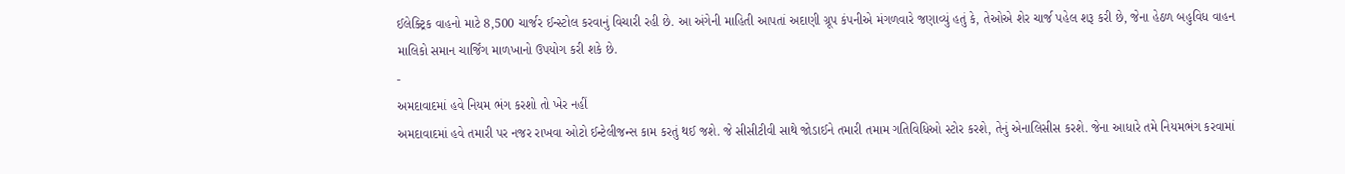ઈલેક્ટ્રિક વાહનો માટે 8,500 ચાર્જર ઈન્સ્ટોલ કરવાનું વિચારી રહી છે. આ અંગેની માહિતી આપતાં અદાણી ગ્રૂપ કંપનીએ મંગળવારે જણાવ્યું હતું કે, તેઓએ શેર ચાર્જ પહેલ શરૂ કરી છે, જેના હેઠળ બહુવિધ વાહન માલિકો સમાન ચાર્જિંગ માળખાનો ઉપયોગ કરી શકે છે.
-
અમદાવાદમાં હવે નિયમ ભંગ કરશો તો ખેર નહીં
અમદાવાદમાં હવે તમારી પર નજર રાખવા ઓટો ઈન્ટેલીજન્સ કામ કરતું થઈ જશે. જે સીસીટીવી સાથે જોડાઈને તમારી તમામ ગતિવિધિઓ સ્ટોર કરશે, તેનું એનાલિસીસ કરશે. જેના આધારે તમે નિયમભંગ કરવામાં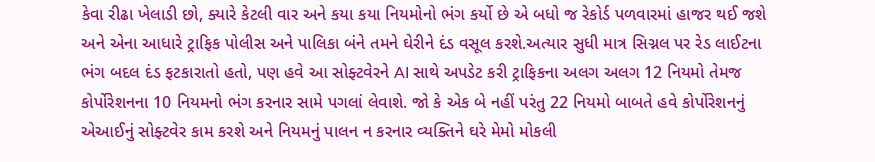કેવા રીઢા ખેલાડી છો, ક્યારે કેટલી વાર અને કયા કયા નિયમોનો ભંગ કર્યો છે એ બધો જ રેકોર્ડ પળવારમાં હાજર થઈ જશે અને એના આધારે ટ્રાફિક પોલીસ અને પાલિકા બંને તમને ઘેરીને દંડ વસૂલ કરશે.અત્યાર સુધી માત્ર સિગ્નલ પર રેડ લાઈટના ભંગ બદલ દંડ ફટકારાતો હતો, પણ હવે આ સોફ્ટવેરને AI સાથે અપડેટ કરી ટ્રાફિકના અલગ અલગ 12 નિયમો તેમજ કોર્પોરેશનના 10 નિયમનો ભંગ કરનાર સામે પગલાં લેવાશે. જો કે એક બે નહીં પરંતુ 22 નિયમો બાબતે હવે કોર્પોરેશનનું એઆઈનું સોફ્ટવેર કામ કરશે અને નિયમનું પાલન ન કરનાર વ્યક્તિને ઘરે મેમો મોકલી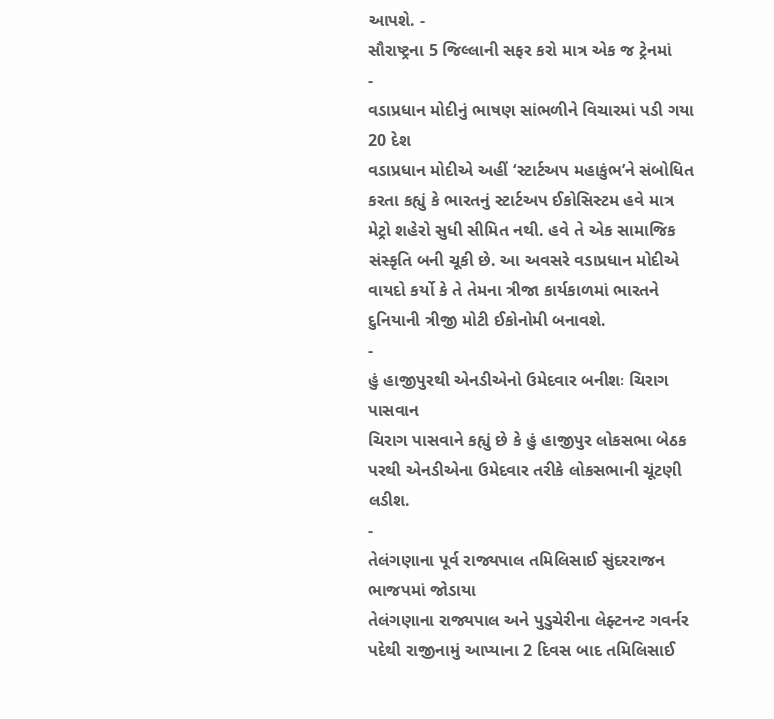આપશે. -
સૌરાષ્ટ્રના 5 જિલ્લાની સફર કરો માત્ર એક જ ટ્રેનમાં
-
વડાપ્રધાન મોદીનું ભાષણ સાંભળીને વિચારમાં પડી ગયા 20 દેશ
વડાપ્રધાન મોદીએ અહીં ‘સ્ટાર્ટઅપ મહાકુંભ’ને સંબોધિત કરતા કહ્યું કે ભારતનું સ્ટાર્ટઅપ ઈકોસિસ્ટમ હવે માત્ર મેટ્રો શહેરો સુધી સીમિત નથી. હવે તે એક સામાજિક સંસ્કૃતિ બની ચૂકી છે. આ અવસરે વડાપ્રધાન મોદીએ વાયદો કર્યો કે તે તેમના ત્રીજા કાર્યકાળમાં ભારતને દુનિયાની ત્રીજી મોટી ઈકોનોમી બનાવશે.
-
હું હાજીપુરથી એનડીએનો ઉમેદવાર બનીશઃ ચિરાગ પાસવાન
ચિરાગ પાસવાને કહ્યું છે કે હું હાજીપુર લોકસભા બેઠક પરથી એનડીએના ઉમેદવાર તરીકે લોકસભાની ચૂંટણી લડીશ.
-
તેલંગણાના પૂર્વ રાજ્યપાલ તમિલિસાઈ સુંદરરાજન ભાજપમાં જોડાયા
તેલંગણાના રાજ્યપાલ અને પુડુચેરીના લેફ્ટનન્ટ ગવર્નર પદેથી રાજીનામું આપ્યાના 2 દિવસ બાદ તમિલિસાઈ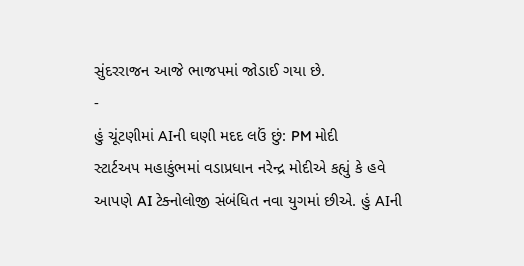સુંદરરાજન આજે ભાજપમાં જોડાઈ ગયા છે.
-
હું ચૂંટણીમાં AIની ઘણી મદદ લઉં છું: PM મોદી
સ્ટાર્ટઅપ મહાકુંભમાં વડાપ્રધાન નરેન્દ્ર મોદીએ કહ્યું કે હવે આપણે AI ટેક્નોલોજી સંબંધિત નવા યુગમાં છીએ. હું AIની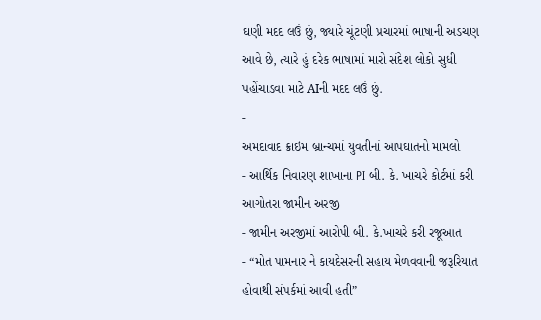ઘણી મદદ લઉં છું, જ્યારે ચૂંટણી પ્રચારમાં ભાષાની અડચણ આવે છે, ત્યારે હું દરેક ભાષામાં મારો સંદેશ લોકો સુધી પહોંચાડવા માટે AIની મદદ લઉં છું.
-
અમદાવાદ ક્રાઇમ બ્રાન્ચમાં યુવતીનાં આપઘાતનો મામલો
- આર્થિક નિવારણ શાખાના PI બી. કે. ખાચરે કોર્ટમાં કરી આગોતરા જામીન અરજી
- જામીન અરજીમાં આરોપી બી. કે.ખાચરે કરી રજૂઆત
- “મોત પામનાર ને કાયદેસરની સહાય મેળવવાની જરૂરિયાત હોવાથી સંપર્કમાં આવી હતી”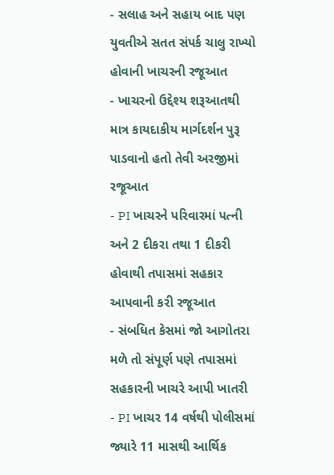- સલાહ અને સહાય બાદ પણ યુવતીએ સતત સંપર્ક ચાલુ રાખ્યો હોવાની ખાચરની રજૂઆત
- ખાચરનો ઉદ્દેશ્ય શરૂઆતથી માત્ર કાયદાકીય માર્ગદર્શન પુરૂ પાડવાનો હતો તેવી અરજીમાં રજૂઆત
- PI ખાચરને પરિવારમાં પત્ની અને 2 દીકરા તથા 1 દીકરી હોવાથી તપાસમાં સહકાર આપવાની કરી રજૂઆત
- સંબધિત કેસમાં જો આગોતરા મળે તો સંપૂર્ણ પણે તપાસમાં સહકારની ખાચરે આપી ખાતરી
- PI ખાચર 14 વર્ષથી પોલીસમાં જ્યારે 11 માસથી આર્થિક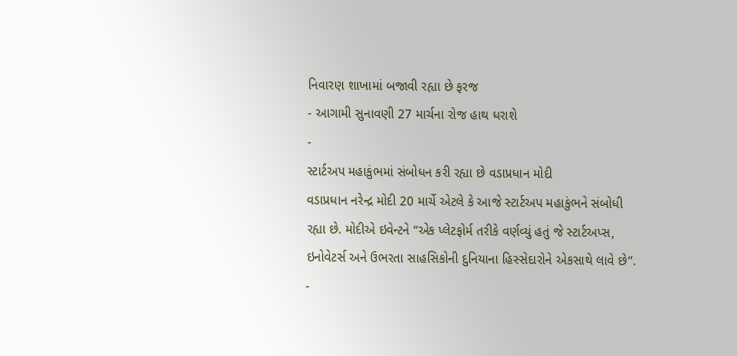નિવારણ શાખામાં બજાવી રહ્યા છે ફરજ
- આગામી સુનાવણી 27 માર્ચના રોજ હાથ ધરાશે
-
સ્ટાર્ટઅપ મહાકુંભમાં સંબોધન કરી રહ્યા છે વડાપ્રધાન મોદી
વડાપ્રધાન નરેન્દ્ર મોદી 20 માર્ચે એટલે કે આજે સ્ટાર્ટઅપ મહાકુંભને સંબોધી રહ્યા છે. મોદીએ ઇવેન્ટને “એક પ્લેટફોર્મ તરીકે વર્ણવ્યું હતું જે સ્ટાર્ટઅપ્સ, ઇનોવેટર્સ અને ઉભરતા સાહસિકોની દુનિયાના હિસ્સેદારોને એકસાથે લાવે છે”.
-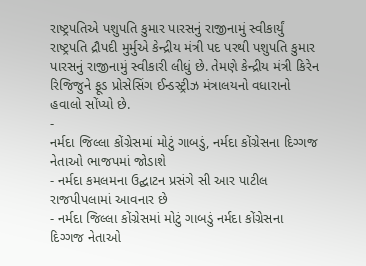રાષ્ટ્રપતિએ પશુપતિ કુમાર પારસનું રાજીનામું સ્વીકાર્યું
રાષ્ટ્રપતિ દ્રૌપદી મુર્મુએ કેન્દ્રીય મંત્રી પદ પરથી પશુપતિ કુમાર પારસનું રાજીનામું સ્વીકારી લીધું છે. તેમણે કેન્દ્રીય મંત્રી કિરેન રિજિજુને ફૂડ પ્રોસેસિંગ ઈન્ડસ્ટ્રીઝ મંત્રાલયનો વધારાનો હવાલો સોંપ્યો છે.
-
નર્મદા જિલ્લા કોંગ્રેસમાં મોટું ગાબડું, નર્મદા કોંગ્રેસના દિગ્ગજ નેતાઓ ભાજપમાં જોડાશે
- નર્મદા કમલમના ઉદ્ઘાટન પ્રસંગે સી આર પાટીલ રાજપીપલામાં આવનાર છે
- નર્મદા જિલ્લા કોંગ્રેસમાં મોટું ગાબડું નર્મદા કોંગ્રેસના દિગ્ગજ નેતાઓ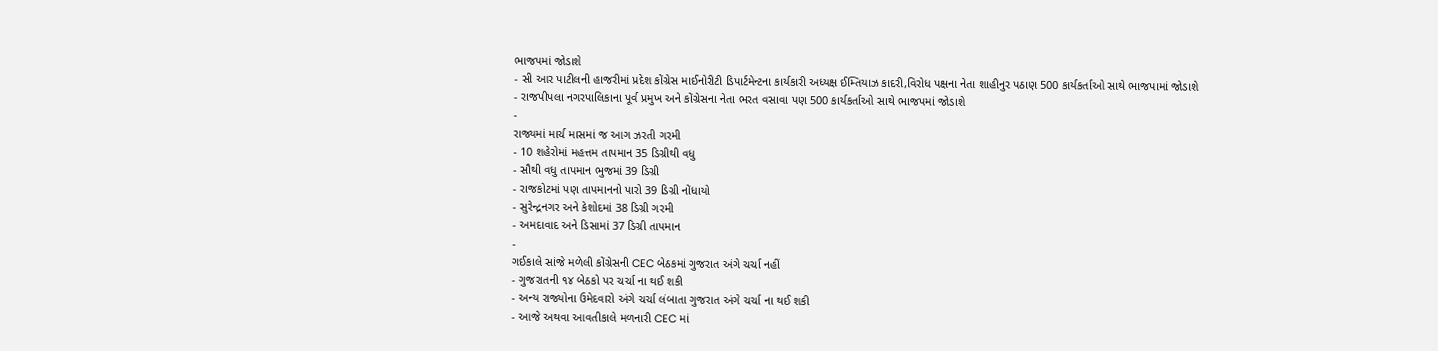ભાજપમાં જોડાશે
- સી આર પાટીલની હાજરીમાં પ્રદેશ કોંગ્રેસ માઈનોરીટી ડિપાર્ટમેન્ટના કાર્યકારી અધ્યક્ષ ઈમ્તિયાઝ કાદરી,વિરોધ પક્ષના નેતા શાહીનુર પઠાણ 500 કાર્યકર્તાઓ સાથે ભાજપામાં જોડાશે
- રાજપીપલા નગરપાલિકાના પૂર્વ પ્રમુખ અને કોંગ્રેસના નેતા ભરત વસાવા પણ 500 કાર્યકર્તાઓ સાથે ભાજપમાં જોડાશે
-
રાજ્યમાં માર્ચ માસમાં જ આગ ઝરતી ગરમી
- 10 શહેરોમાં મહત્તમ તાપમાન 35 ડિગ્રીથી વધુ
- સૌથી વધુ તાપમાન ભુજમાં 39 ડિગ્રી
- રાજકોટમાં પણ તાપમાનનો પારો 39 ડિગ્રી નોંધાયો
- સુરેન્દ્રનગર અને કેશોદમાં 38 ડિગ્રી ગરમી
- અમદાવાદ અને ડિસામાં 37 ડિગ્રી તાપમાન
-
ગઈકાલે સાંજે મળેલી કોંગ્રેસની CEC બેઠકમાં ગુજરાત અંગે ચર્ચા નહીં
- ગુજરાતની ૧૪ બેઠકો પર ચર્ચા ના થઈ શકી
- અન્ય રાજ્યોના ઉમેદવારો અંગે ચર્ચા લંબાતા ગુજરાત અંગે ચર્ચા ના થઈ શકી
- આજે અથવા આવતીકાલે મળનારી CEC માં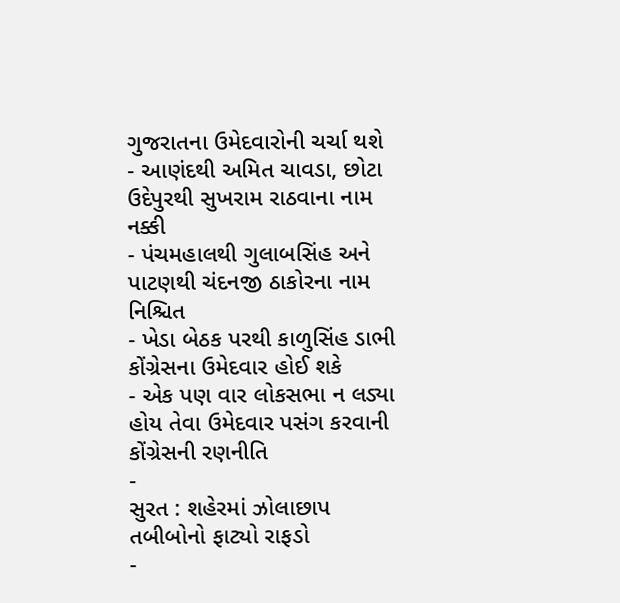ગુજરાતના ઉમેદવારોની ચર્ચા થશે
- આણંદથી અમિત ચાવડા, છોટા ઉદેપુરથી સુખરામ રાઠવાના નામ નક્કી
- પંચમહાલથી ગુલાબસિંહ અને પાટણથી ચંદનજી ઠાકોરના નામ નિશ્ચિત
- ખેડા બેઠક પરથી કાળુસિંહ ડાભી કોંગ્રેસના ઉમેદવાર હોઈ શકે
- એક પણ વાર લોકસભા ન લડ્યા હોય તેવા ઉમેદવાર પસંગ કરવાની કોંગ્રેસની રણનીતિ
-
સુરત : શહેરમાં ઝોલાછાપ તબીબોનો ફાટ્યો રાફડો
-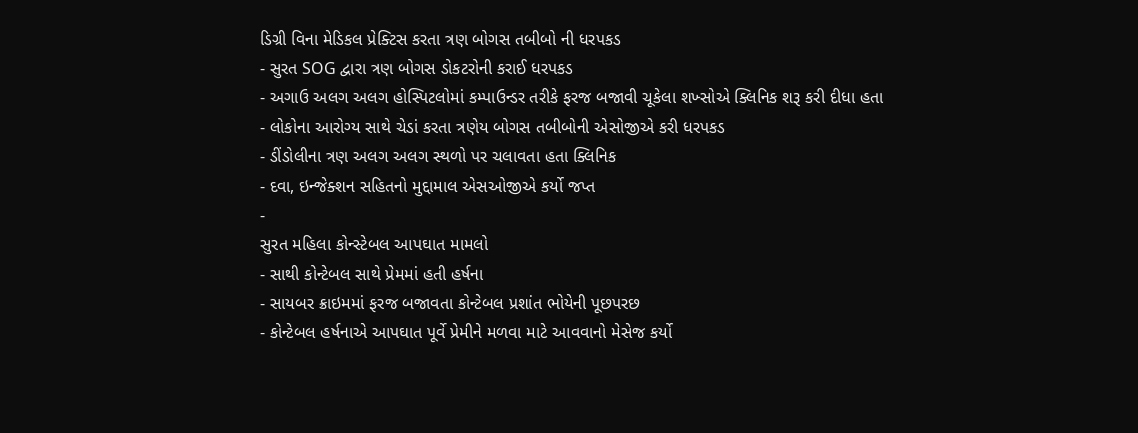ડિગ્રી વિના મેડિકલ પ્રેક્ટિસ કરતા ત્રણ બોગસ તબીબો ની ધરપકડ
- સુરત SOG દ્વારા ત્રણ બોગસ ડોકટરોની કરાઈ ધરપકડ
- અગાઉ અલગ અલગ હોસ્પિટલોમાં કમ્પાઉન્ડર તરીકે ફરજ બજાવી ચૂકેલા શખ્સોએ ક્લિનિક શરૂ કરી દીધા હતા
- લોકોના આરોગ્ય સાથે ચેડાં કરતા ત્રણેય બોગસ તબીબોની એસોજીએ કરી ધરપકડ
- ડીંડોલીના ત્રણ અલગ અલગ સ્થળો પર ચલાવતા હતા ક્લિનિક
- દવા, ઇન્જેક્શન સહિતનો મુદ્દામાલ એસઓજીએ કર્યો જપ્ત
-
સુરત મહિલા કોન્સ્ટેબલ આપઘાત મામલો
- સાથી કોન્ટેબલ સાથે પ્રેમમાં હતી હર્ષના
- સાયબર ક્રાઇમમાં ફરજ બજાવતા કોન્ટેબલ પ્રશાંત ભોયેની પૂછપરછ
- કોન્ટેબલ હર્ષનાએ આપઘાત પૂર્વે પ્રેમીને મળવા માટે આવવાનો મેસેજ કર્યો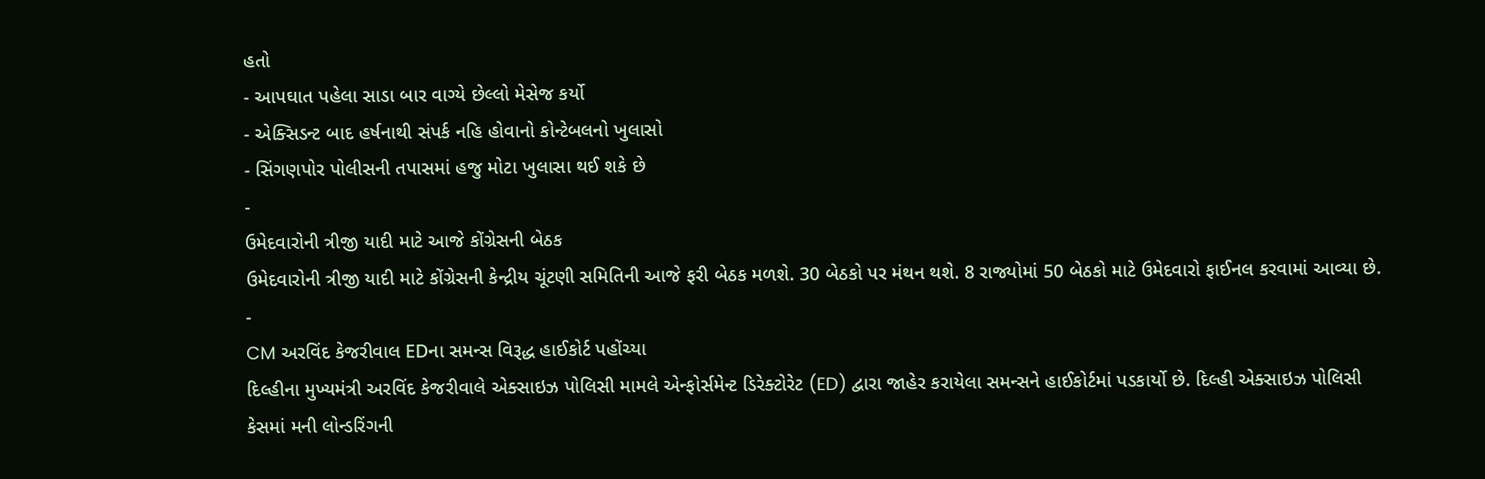હતો
- આપઘાત પહેલા સાડા બાર વાગ્યે છેલ્લો મેસેજ કર્યો
- એક્સિડન્ટ બાદ હર્ષનાથી સંપર્ક નહિ હોવાનો કોન્ટેબલનો ખુલાસો
- સિંગણપોર પોલીસની તપાસમાં હજુ મોટા ખુલાસા થઈ શકે છે
-
ઉમેદવારોની ત્રીજી યાદી માટે આજે કોંગ્રેસની બેઠક
ઉમેદવારોની ત્રીજી યાદી માટે કોંગ્રેસની કેન્દ્રીય ચૂંટણી સમિતિની આજે ફરી બેઠક મળશે. 30 બેઠકો પર મંથન થશે. 8 રાજ્યોમાં 50 બેઠકો માટે ઉમેદવારો ફાઈનલ કરવામાં આવ્યા છે.
-
CM અરવિંદ કેજરીવાલ EDના સમન્સ વિરૂદ્ધ હાઈકોર્ટ પહોંચ્યા
દિલ્હીના મુખ્યમંત્રી અરવિંદ કેજરીવાલે એક્સાઇઝ પોલિસી મામલે એન્ફોર્સમેન્ટ ડિરેક્ટોરેટ (ED) દ્વારા જાહેર કરાયેલા સમન્સને હાઈકોર્ટમાં પડકાર્યો છે. દિલ્હી એક્સાઇઝ પોલિસી કેસમાં મની લોન્ડરિંગની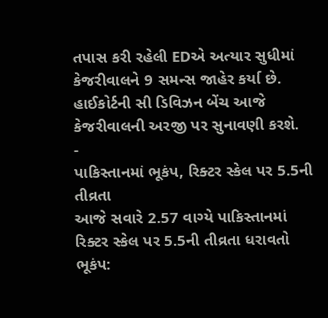તપાસ કરી રહેલી EDએ અત્યાર સુધીમાં કેજરીવાલને 9 સમન્સ જાહેર કર્યા છે. હાઈકોર્ટની સી ડિવિઝન બેંચ આજે કેજરીવાલની અરજી પર સુનાવણી કરશે.
-
પાકિસ્તાનમાં ભૂકંપ, રિક્ટર સ્કેલ પર 5.5ની તીવ્રતા
આજે સવારે 2.57 વાગ્યે પાકિસ્તાનમાં રિક્ટર સ્કેલ પર 5.5ની તીવ્રતા ધરાવતો ભૂકંપ: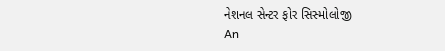નેશનલ સેન્ટર ફોર સિસ્મોલોજી
An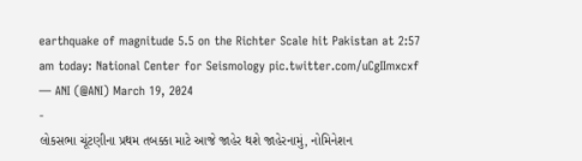earthquake of magnitude 5.5 on the Richter Scale hit Pakistan at 2:57 am today: National Center for Seismology pic.twitter.com/uCgIImxcxf
— ANI (@ANI) March 19, 2024
-
લોકસભા ચૂંટણીના પ્રથમ તબક્કા માટે આજે જાહેર થશે જાહેરનામું, નોમિનેશન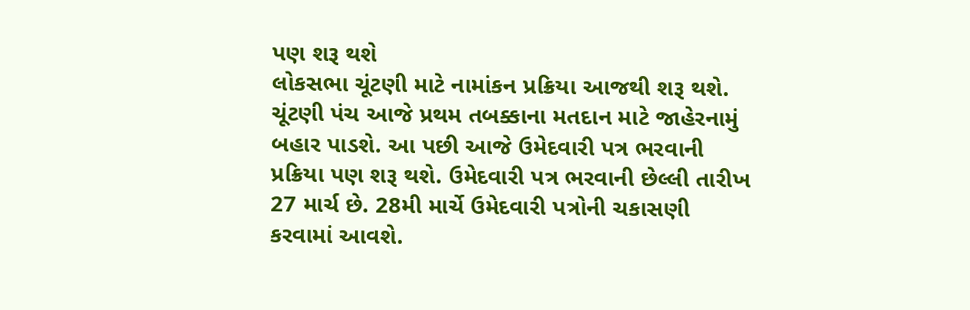પણ શરૂ થશે
લોકસભા ચૂંટણી માટે નામાંકન પ્રક્રિયા આજથી શરૂ થશે. ચૂંટણી પંચ આજે પ્રથમ તબક્કાના મતદાન માટે જાહેરનામું બહાર પાડશે. આ પછી આજે ઉમેદવારી પત્ર ભરવાની પ્રક્રિયા પણ શરૂ થશે. ઉમેદવારી પત્ર ભરવાની છેલ્લી તારીખ 27 માર્ચ છે. 28મી માર્ચે ઉમેદવારી પત્રોની ચકાસણી કરવામાં આવશે.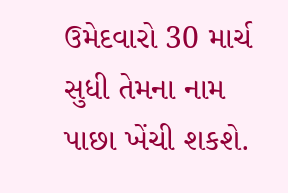ઉમેદવારો 30 માર્ચ સુધી તેમના નામ પાછા ખેંચી શકશે.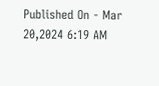Published On - Mar 20,2024 6:19 AM